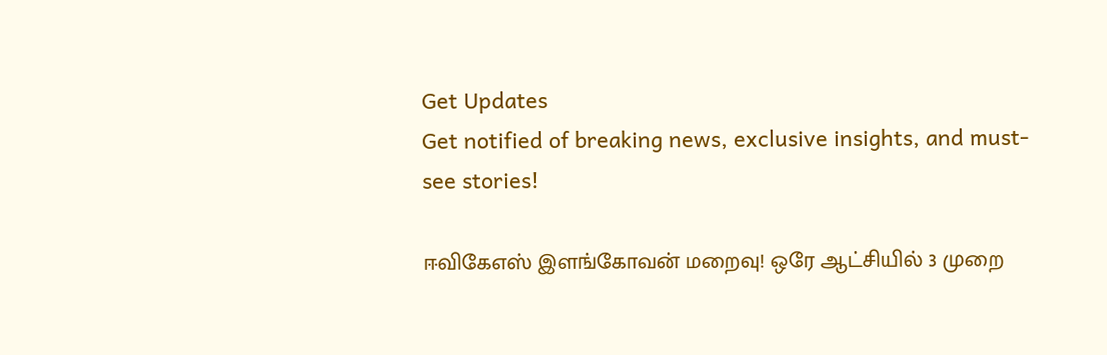Get Updates
Get notified of breaking news, exclusive insights, and must-see stories!

ஈவிகேஎஸ் இளங்கோவன் மறைவு! ஒரே ஆட்சியில் 3 முறை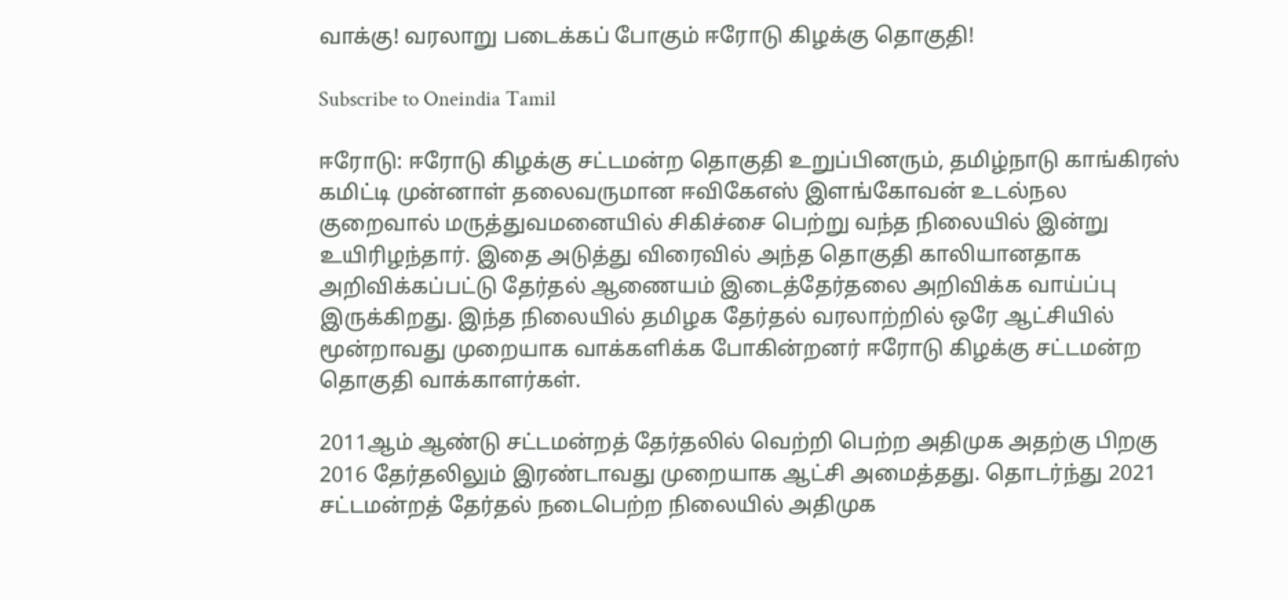வாக்கு! வரலாறு படைக்கப் போகும் ஈரோடு கிழக்கு தொகுதி!

Subscribe to Oneindia Tamil

ஈரோடு: ஈரோடு கிழக்கு சட்டமன்ற தொகுதி உறுப்பினரும், தமிழ்நாடு காங்கிரஸ் கமிட்டி முன்னாள் தலைவருமான ஈவிகேஎஸ் இளங்கோவன் உடல்நல குறைவால் மருத்துவமனையில் சிகிச்சை பெற்று வந்த நிலையில் இன்று உயிரிழந்தார். இதை அடுத்து விரைவில் அந்த தொகுதி காலியானதாக அறிவிக்கப்பட்டு தேர்தல் ஆணையம் இடைத்தேர்தலை அறிவிக்க வாய்ப்பு இருக்கிறது. இந்த நிலையில் தமிழக தேர்தல் வரலாற்றில் ஒரே ஆட்சியில் மூன்றாவது முறையாக வாக்களிக்க போகின்றனர் ஈரோடு கிழக்கு சட்டமன்ற தொகுதி வாக்காளர்கள்.

2011ஆம் ஆண்டு சட்டமன்றத் தேர்தலில் வெற்றி பெற்ற அதிமுக அதற்கு பிறகு 2016 தேர்தலிலும் இரண்டாவது முறையாக ஆட்சி அமைத்தது. தொடர்ந்து 2021 சட்டமன்றத் தேர்தல் நடைபெற்ற நிலையில் அதிமுக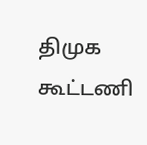திமுக கூட்டணி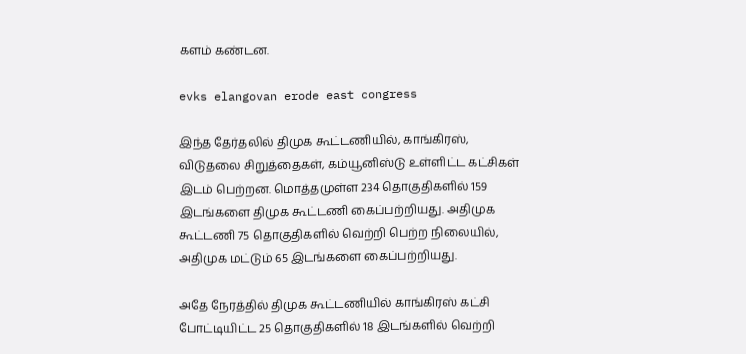களம் கண்டன.

evks elangovan erode east congress

இந்த தேர்தலில் திமுக கூட்டணியில், காங்கிரஸ், விடுதலை சிறுத்தைகள், கம்யூனிஸ்டு உள்ளிட்ட கட்சிகள் இடம் பெற்றன. மொத்தமுள்ள 234 தொகுதிகளில் 159 இடங்களை திமுக கூட்டணி கைப்பற்றியது. அதிமுக கூட்டணி 75 தொகுதிகளில் வெற்றி பெற்ற நிலையில், அதிமுக மட்டும் 65 இடங்களை கைப்பற்றியது.

அதே நேரத்தில் திமுக கூட்டணியில் காங்கிரஸ் கட்சி போட்டியிட்ட 25 தொகுதிகளில் 18 இடங்களில் வெற்றி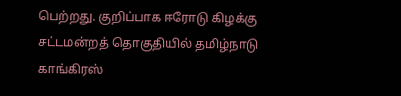பெற்றது. குறிப்பாக ஈரோடு கிழக்கு சட்டமன்றத் தொகுதியில் தமிழ்நாடு காங்கிரஸ்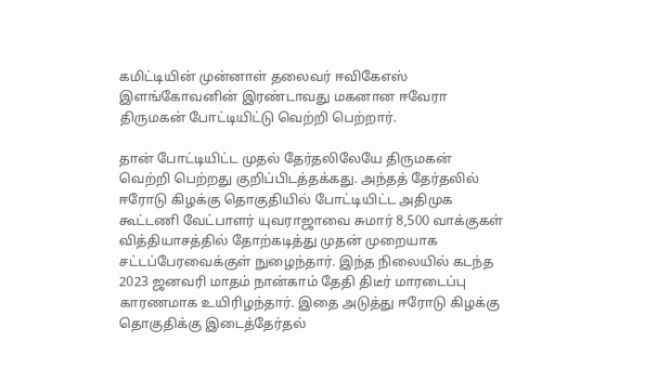கமிட்டியின் முன்னாள் தலைவர் ஈவிகேஎஸ் இளங்கோவனின் இரண்டாவது மகனான ஈவேரா திருமகன் போட்டியிட்டு வெற்றி பெற்றார்.

தான் போட்டியிட்ட முதல் தேர்தலிலேயே திருமகன் வெற்றி பெற்றது குறிப்பிடத்தக்கது. அந்தத் தேர்தலில் ஈரோடு கிழக்கு தொகுதியில் போட்டியிட்ட அதிமுக கூட்டணி வேட்பாளர் யுவராஜாவை சுமார் 8,500 வாக்குகள் வித்தியாசத்தில் தோற்கடித்து முதன் முறையாக சட்டப்பேரவைக்குள் நுழைந்தார். இந்த நிலையில் கடந்த 2023 ஜனவரி மாதம் நான்காம் தேதி திடீர் மாரடைப்பு காரணமாக உயிரிழந்தார். இதை அடுத்து ஈரோடு கிழக்கு தொகுதிக்கு இடைத்தேர்தல்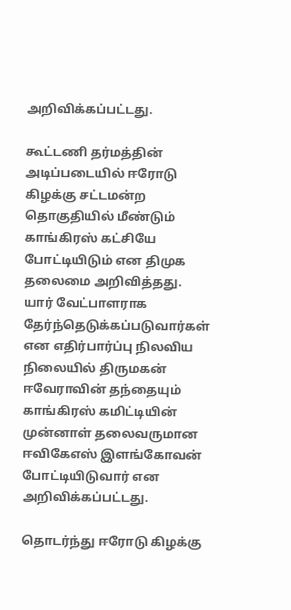அறிவிக்கப்பட்டது.

கூட்டணி தர்மத்தின் அடிப்படையில் ஈரோடு கிழக்கு சட்டமன்ற தொகுதியில் மீண்டும் காங்கிரஸ் கட்சியே போட்டியிடும் என திமுக தலைமை அறிவித்தது. யார் வேட்பாளராக தேர்ந்தெடுக்கப்படுவார்கள் என எதிர்பார்ப்பு நிலவிய நிலையில் திருமகன் ஈவேராவின் தந்தையும் காங்கிரஸ் கமிட்டியின் முன்னாள் தலைவருமான ஈவிகேஎஸ் இளங்கோவன் போட்டியிடுவார் என அறிவிக்கப்பட்டது.

தொடர்ந்து ஈரோடு கிழக்கு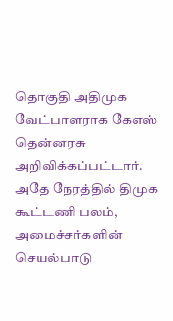தொகுதி அதிமுக வேட்பாளராக கேஎஸ் தென்னரசு அறிவிக்கப்பட்டார். அதே நேரத்தில் திமுக கூட்டணி பலம், அமைச்சர்களின் செயல்பாடு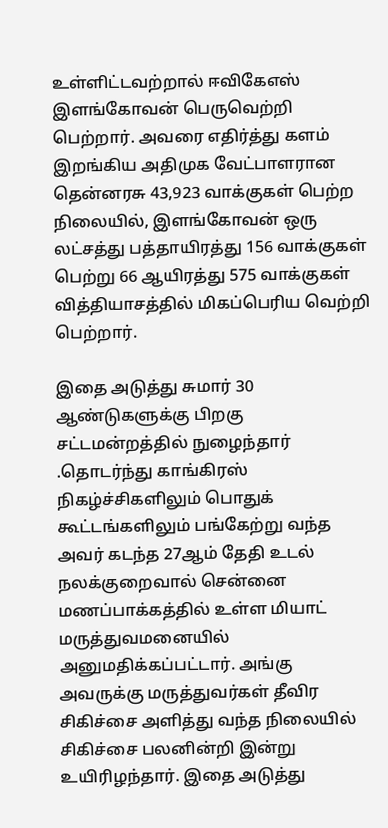உள்ளிட்டவற்றால் ஈவிகேஎஸ் இளங்கோவன் பெருவெற்றி பெற்றார். அவரை எதிர்த்து களம் இறங்கிய அதிமுக வேட்பாளரான தென்னரசு 43,923 வாக்குகள் பெற்ற நிலையில், இளங்கோவன் ஒரு லட்சத்து பத்தாயிரத்து 156 வாக்குகள் பெற்று 66 ஆயிரத்து 575 வாக்குகள் வித்தியாசத்தில் மிகப்பெரிய வெற்றி பெற்றார்.

இதை அடுத்து சுமார் 30 ஆண்டுகளுக்கு பிறகு சட்டமன்றத்தில் நுழைந்தார் .தொடர்ந்து காங்கிரஸ் நிகழ்ச்சிகளிலும் பொதுக் கூட்டங்களிலும் பங்கேற்று வந்த அவர் கடந்த 27ஆம் தேதி உடல் நலக்குறைவால் சென்னை மணப்பாக்கத்தில் உள்ள மியாட் மருத்துவமனையில் அனுமதிக்கப்பட்டார். அங்கு அவருக்கு மருத்துவர்கள் தீவிர சிகிச்சை அளித்து வந்த நிலையில் சிகிச்சை பலனின்றி இன்று உயிரிழந்தார். இதை அடுத்து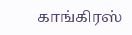காங்கிரஸ்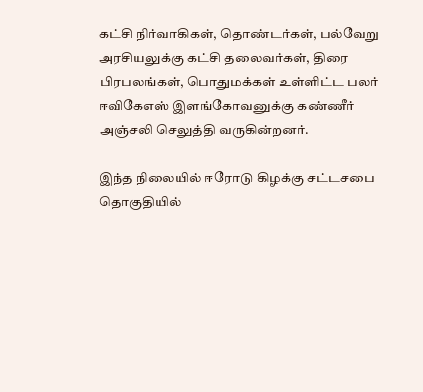கட்சி நிர்வாகிகள், தொண்டர்கள், பல்வேறு அரசியலுக்கு கட்சி தலைவர்கள், திரை பிரபலங்கள், பொதுமக்கள் உள்ளிட்ட பலர் ஈவிகேஎஸ் இளங்கோவனுக்கு கண்ணீர் அஞ்சலி செலுத்தி வருகின்றனர்.

இந்த நிலையில் ஈரோடு கிழக்கு சட்டசபை தொகுதியில்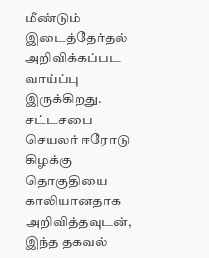மீண்டும் இடைத்தேர்தல் அறிவிக்கப்பட வாய்ப்பு இருக்கிறது. சட்டசபை செயலர் ஈரோடு கிழக்கு தொகுதியை காலியானதாக அறிவித்தவுடன், இந்த தகவல்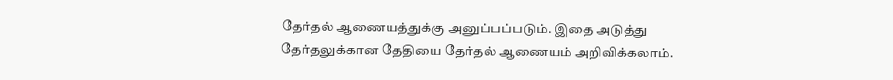தேர்தல் ஆணையத்துக்கு அனுப்பப்படும். இதை அடுத்து தேர்தலுக்கான தேதியை தேர்தல் ஆணையம் அறிவிக்கலாம்.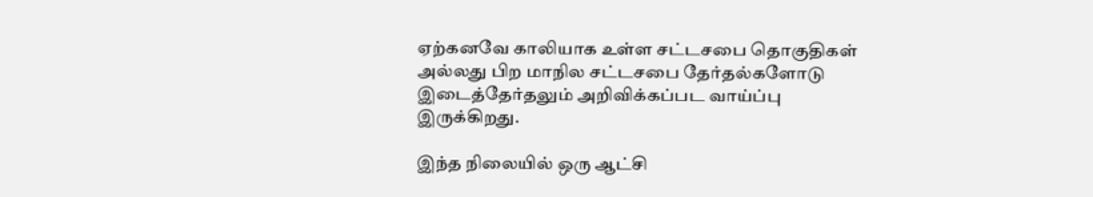ஏற்கனவே காலியாக உள்ள சட்டசபை தொகுதிகள் அல்லது பிற மாநில சட்டசபை தேர்தல்களோடு இடைத்தேர்தலும் அறிவிக்கப்பட வாய்ப்பு இருக்கிறது.

இந்த நிலையில் ஒரு ஆட்சி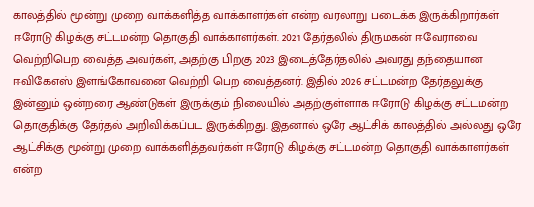காலத்தில் மூன்று முறை வாக்களித்த வாக்காளர்கள் என்ற வரலாறு படைக்க இருக்கிறார்கள் ஈரோடு கிழக்கு சட்டமன்ற தொகுதி வாக்காளர்கள். 2021 தேர்தலில் திருமகன் ஈவேராவை வெற்றிபெற வைத்த அவர்கள், அதற்கு பிறகு 2023 இடைத்தேர்தலில் அவரது தந்தையான ஈவிகேஎஸ் இளங்கோவனை வெற்றி பெற வைத்தனர். இதில் 2026 சட்டமன்ற தேர்தலுக்கு இன்னும் ஒன்றரை ஆண்டுகள் இருக்கும் நிலையில் அதற்குள்ளாக ஈரோடு கிழக்கு சட்டமன்ற தொகுதிக்கு தேர்தல் அறிவிக்கப்பட இருக்கிறது. இதனால் ஒரே ஆட்சிக் காலத்தில் அல்லது ஒரே ஆட்சிக்கு மூன்று முறை வாக்களித்தவர்கள் ஈரோடு கிழக்கு சட்டமன்ற தொகுதி வாக்காளர்கள் என்ற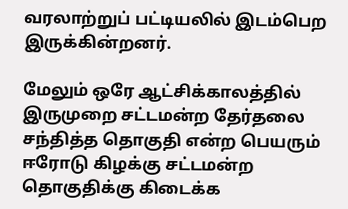வரலாற்றுப் பட்டியலில் இடம்பெற இருக்கின்றனர்.

மேலும் ஒரே ஆட்சிக்காலத்தில் இருமுறை சட்டமன்ற தேர்தலை சந்தித்த தொகுதி என்ற பெயரும் ஈரோடு கிழக்கு சட்டமன்ற தொகுதிக்கு கிடைக்க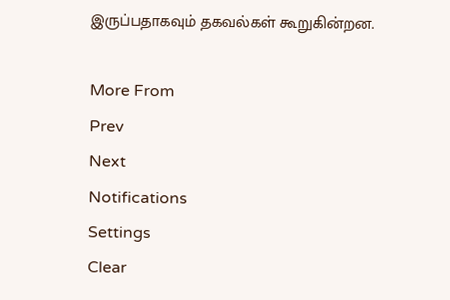இருப்பதாகவும் தகவல்கள் கூறுகின்றன.

More From
Prev
Next
Notifications
Settings
Clear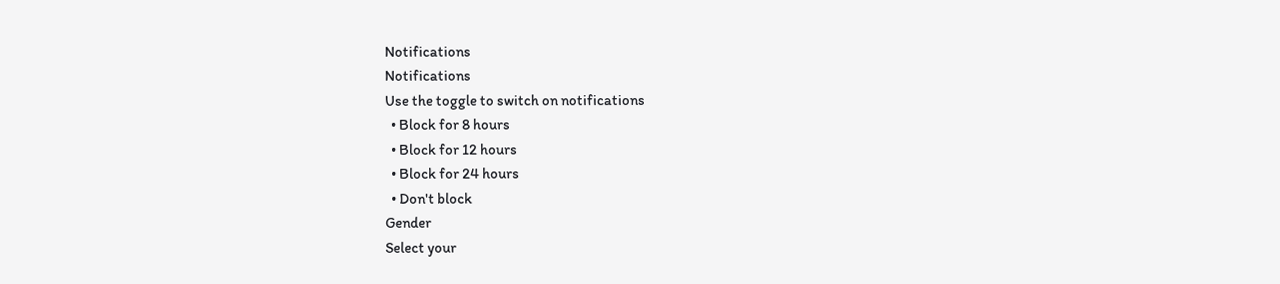Notifications
Notifications
Use the toggle to switch on notifications
  • Block for 8 hours
  • Block for 12 hours
  • Block for 24 hours
  • Don't block
Gender
Select your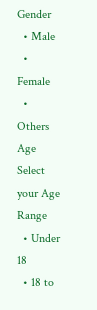Gender
  • Male
  • Female
  • Others
Age
Select your Age Range
  • Under 18
  • 18 to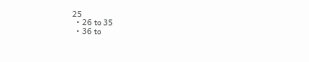25
  • 26 to 35
  • 36 to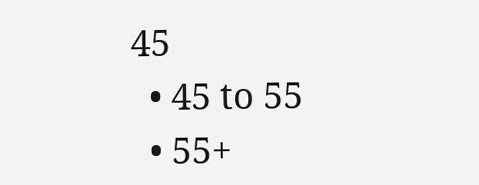45
  • 45 to 55
  • 55+